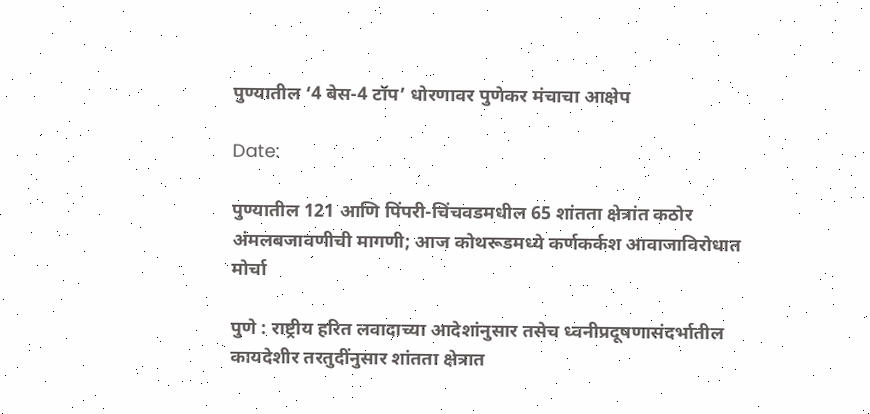पुण्यातील ‘4 बेस-4 टॉप’ धोरणावर पुणेकर मंचाचा आक्षेप

Date:

पुण्यातील 121 आणि पिंपरी-चिंचवडमधील 65 शांतता क्षेत्रांत कठोर अंमलबजावणीची मागणी; आज कोथरूडमध्ये कर्णकर्कश आवाजाविरोधात मोर्चा

पुणे : राष्ट्रीय हरित लवादाच्या आदेशांनुसार तसेच ध्वनीप्रदूषणासंदर्भातील कायदेशीर तरतुदींनुसार शांतता क्षेत्रात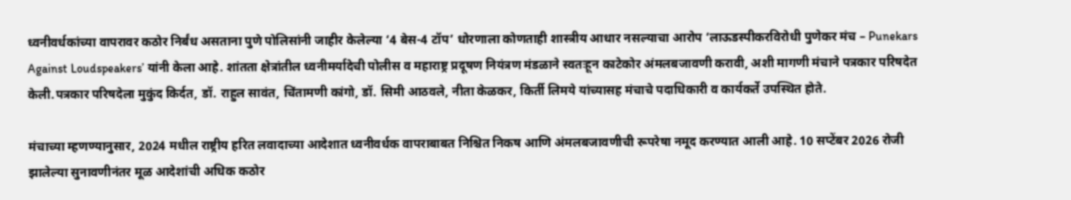ध्वनीवर्धकांच्या वापरावर कठोर निर्बंध असताना पुणे पोलिसांनी जाहीर केलेल्या ‘4 बेस-4 टॉप’ धोरणाला कोणताही शास्त्रीय आधार नसल्याचा आरोप ‘लाऊडस्पीकरविरोधी पुणेकर मंच – Punekars Against Loudspeakers’ यांनी केला आहे. शांतता क्षेत्रांतील ध्वनीमर्यादेची पोलीस व महाराष्ट्र प्रदूषण नियंत्रण मंडळाने स्वतःहून काटेकोर अंमलबजावणी करावी, अशी मागणी मंचाने पत्रकार परिषदेत केली.पत्रकार परिषदेला मुकुंद किर्दत, डॉ. राहुल सावंत, चिंतामणी कांगो, डॉ. सिमी आठवले, नीता केळकर, किर्ती लिमये यांच्यासह मंचाचे पदाधिकारी व कार्यकर्ते उपस्थित होते.

मंचाच्या म्हणण्यानुसार, 2024 मधील राष्ट्रीय हरित लवादाच्या आदेशात ध्वनीवर्धक वापराबाबत निश्चित निकष आणि अंमलबजावणीची रूपरेषा नमूद करण्यात आली आहे. 10 सप्टेंबर 2026 रोजी झालेल्या सुनावणीनंतर मूळ आदेशांची अधिक कठोर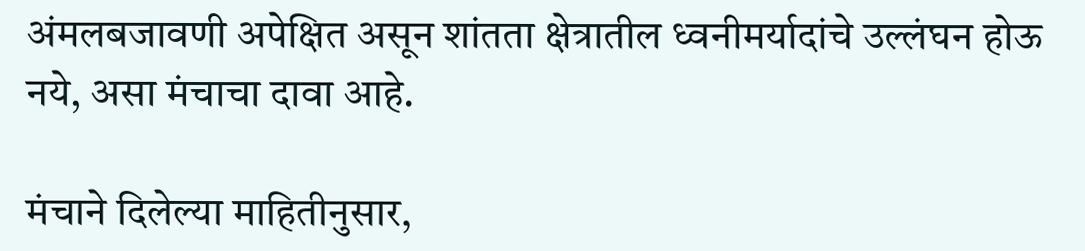अंमलबजावणी अपेक्षित असून शांतता क्षेत्रातील ध्वनीमर्यादांचे उल्लंघन होऊ नये, असा मंचाचा दावा आहे.

मंचाने दिलेल्या माहितीनुसार,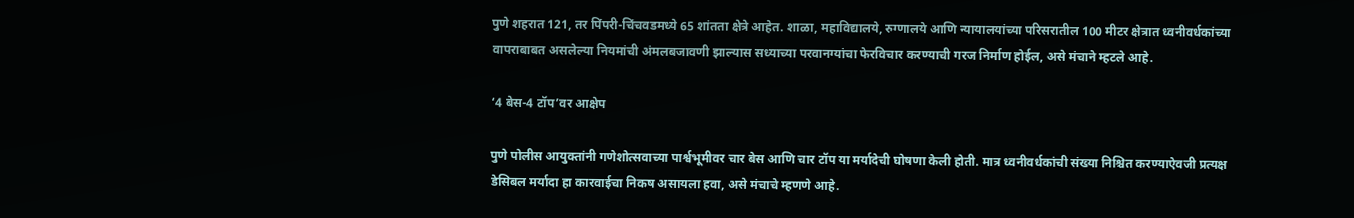पुणे शहरात 121, तर पिंपरी-चिंचवडमध्ये 65 शांतता क्षेत्रे आहेत. शाळा, महाविद्यालये, रुग्णालये आणि न्यायालयांच्या परिसरातील 100 मीटर क्षेत्रात ध्वनीवर्धकांच्या वापराबाबत असलेल्या नियमांची अंमलबजावणी झाल्यास सध्याच्या परवानग्यांचा फेरविचार करण्याची गरज निर्माण होईल, असे मंचाने म्हटले आहे.

‘4 बेस-4 टॉप’वर आक्षेप

पुणे पोलीस आयुक्तांनी गणेशोत्सवाच्या पार्श्वभूमीवर चार बेस आणि चार टॉप या मर्यादेची घोषणा केली होती. मात्र ध्वनीवर्धकांची संख्या निश्चित करण्याऐवजी प्रत्यक्ष डेसिबल मर्यादा हा कारवाईचा निकष असायला हवा, असे मंचाचे म्हणणे आहे.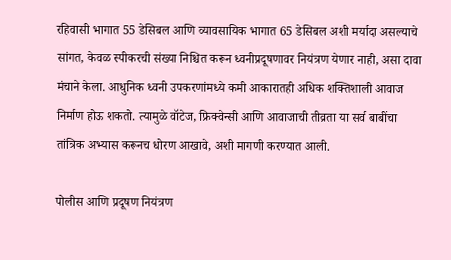रहिवासी भागात 55 डेसिबल आणि व्यावसायिक भागात 65 डेसिबल अशी मर्यादा असल्याचे सांगत, केवळ स्पीकरची संख्या निश्चित करून ध्वनीप्रदूषणावर नियंत्रण येणार नाही, असा दावा मंचाने केला. आधुनिक ध्वनी उपकरणांमध्ये कमी आकारातही अधिक शक्तिशाली आवाज निर्माण होऊ शकतो. त्यामुळे वॉटेज, फ्रिक्वेन्सी आणि आवाजाची तीव्रता या सर्व बाबींचा तांत्रिक अभ्यास करूनच धोरण आखावे, अशी मागणी करण्यात आली.

पोलीस आणि प्रदूषण नियंत्रण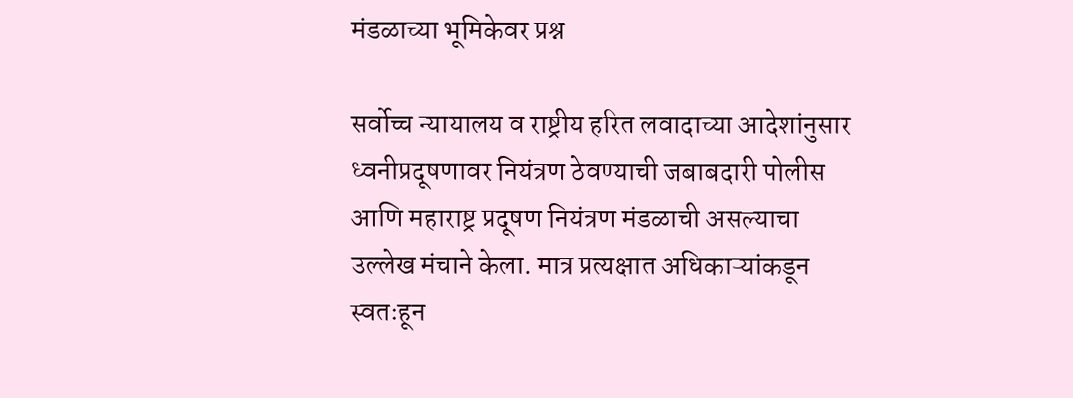मंडळाच्या भूमिकेवर प्रश्न

सर्वोच्च न्यायालय व राष्ट्रीय हरित लवादाच्या आदेशांनुसार ध्वनीप्रदूषणावर नियंत्रण ठेवण्याची जबाबदारी पोलीस आणि महाराष्ट्र प्रदूषण नियंत्रण मंडळाची असल्याचा उल्लेख मंचाने केला. मात्र प्रत्यक्षात अधिकाऱ्यांकडून स्वतःहून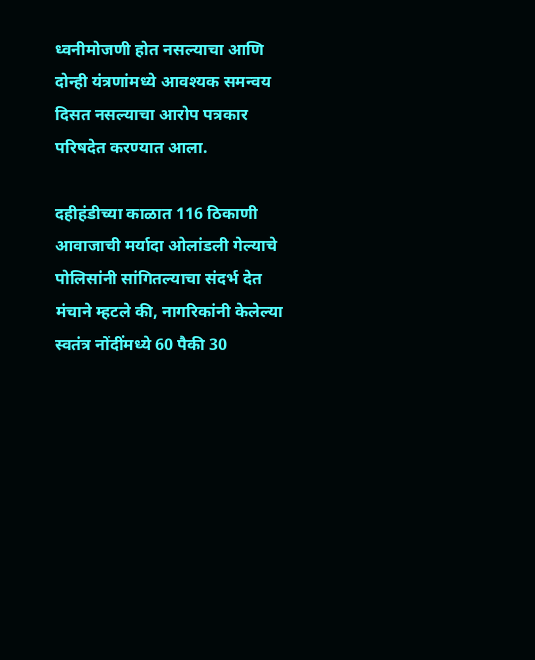ध्वनीमोजणी होत नसल्याचा आणि दोन्ही यंत्रणांमध्ये आवश्यक समन्वय दिसत नसल्याचा आरोप पत्रकार परिषदेत करण्यात आला.

दहीहंडीच्या काळात 116 ठिकाणी आवाजाची मर्यादा ओलांडली गेल्याचे पोलिसांनी सांगितल्याचा संदर्भ देत मंचाने म्हटले की, नागरिकांनी केलेल्या स्वतंत्र नोंदींमध्ये 60 पैकी 30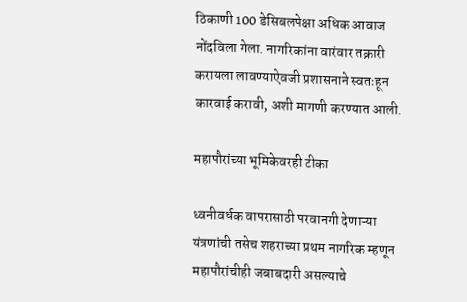ठिकाणी 100 डेसिबलपेक्षा अधिक आवाज नोंदविला गेला. नागरिकांना वारंवार तक्रारी करायला लावण्याऐवजी प्रशासनाने स्वतःहून कारवाई करावी, अशी मागणी करण्यात आली.

महापौरांच्या भूमिकेवरही टीका

ध्वनीवर्धक वापरासाठी परवानगी देणाऱ्या यंत्रणांची तसेच शहराच्या प्रथम नागरिक म्हणून महापौरांचीही जबाबदारी असल्याचे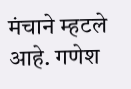मंचाने म्हटले आहे. गणेश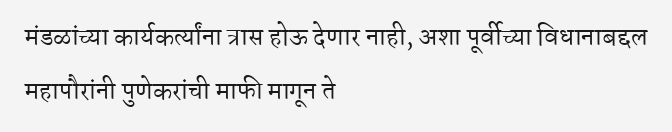मंडळांच्या कार्यकर्त्यांना त्रास होऊ देणार नाही, अशा पूर्वीच्या विधानाबद्दल महापौरांनी पुणेकरांची माफी मागून ते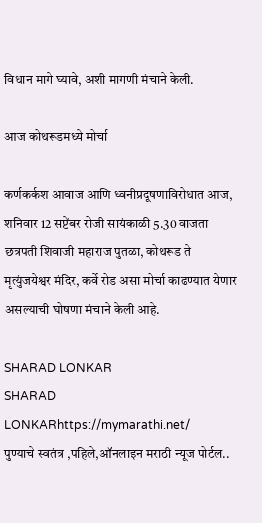विधान मागे घ्यावे, अशी मागणी मंचाने केली.

आज कोथरूडमध्ये मोर्चा

कर्णकर्कश आवाज आणि ध्वनीप्रदूषणाविरोधात आज, शनिवार 12 सप्टेंबर रोजी सायंकाळी 5.30 वाजता छत्रपती शिवाजी महाराज पुतळा, कोथरूड ते मृत्युंजयेश्वर मंदिर, कर्वे रोड असा मोर्चा काढण्यात येणार असल्याची घोषणा मंचाने केली आहे.

SHARAD LONKAR
SHARAD LONKARhttps://mymarathi.net/
पुण्याचे स्वतंत्र ,पहिले,ऑनलाइन मराठी न्यूज पोर्टल..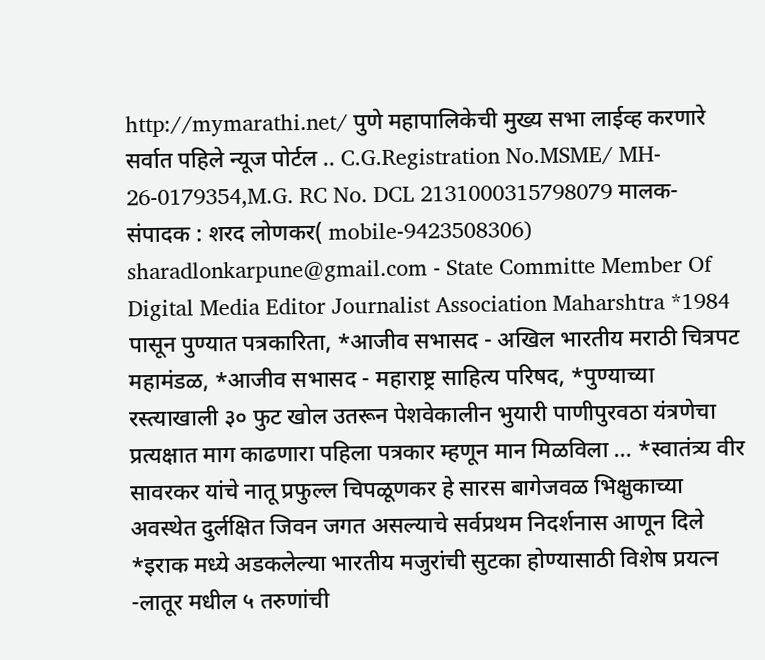http://mymarathi.net/ पुणे महापालिकेची मुख्य सभा लाईव्ह करणारे सर्वात पहिले न्यूज पोर्टल .. C.G.Registration No.MSME/ MH- 26-0179354,M.G. RC No. DCL 2131000315798079 मालक-संपादक : शरद लोणकर( mobile-9423508306) sharadlonkarpune@gmail.com - State Committe Member Of Digital Media Editor Journalist Association Maharshtra *1984 पासून पुण्यात पत्रकारिता, *आजीव सभासद - अखिल भारतीय मराठी चित्रपट महामंडळ, *आजीव सभासद - महाराष्ट्र साहित्य परिषद, *पुण्याच्या रस्त्याखाली ३० फुट खोल उतरून पेशवेकालीन भुयारी पाणीपुरवठा यंत्रणेचा प्रत्यक्षात माग काढणारा पहिला पत्रकार म्हणून मान मिळविला ... *स्वातंत्र्य वीर सावरकर यांचे नातू प्रफुल्ल चिपळूणकर हे सारस बागेजवळ भिक्षुकाच्या अवस्थेत दुर्लक्षित जिवन जगत असल्याचे सर्वप्रथम निदर्शनास आणून दिले *इराक मध्ये अडकलेल्या भारतीय मजुरांची सुटका होण्यासाठी विशेष प्रयत्न -लातूर मधील ५ तरुणांची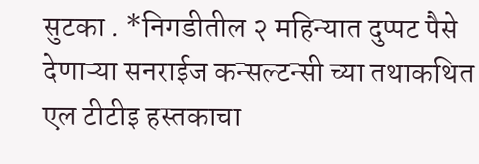सुटका . *निगडीतील २ महिन्यात दुप्पट पैसे देणाऱ्या सनराईज कन्सल्टन्सी च्या तथाकथित एल टीटीइ हस्तकाचा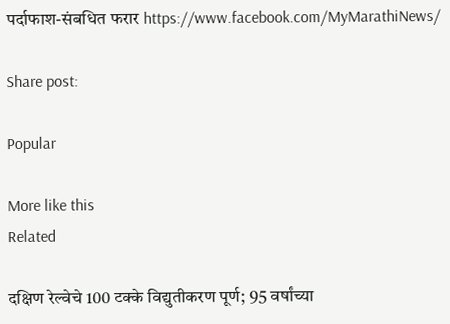पर्दाफाश-संबधित फरार https://www.facebook.com/MyMarathiNews/

Share post:

Popular

More like this
Related

दक्षिण रेल्वेचे 100 टक्के विद्युतीकरण पूर्ण; 95 वर्षांच्या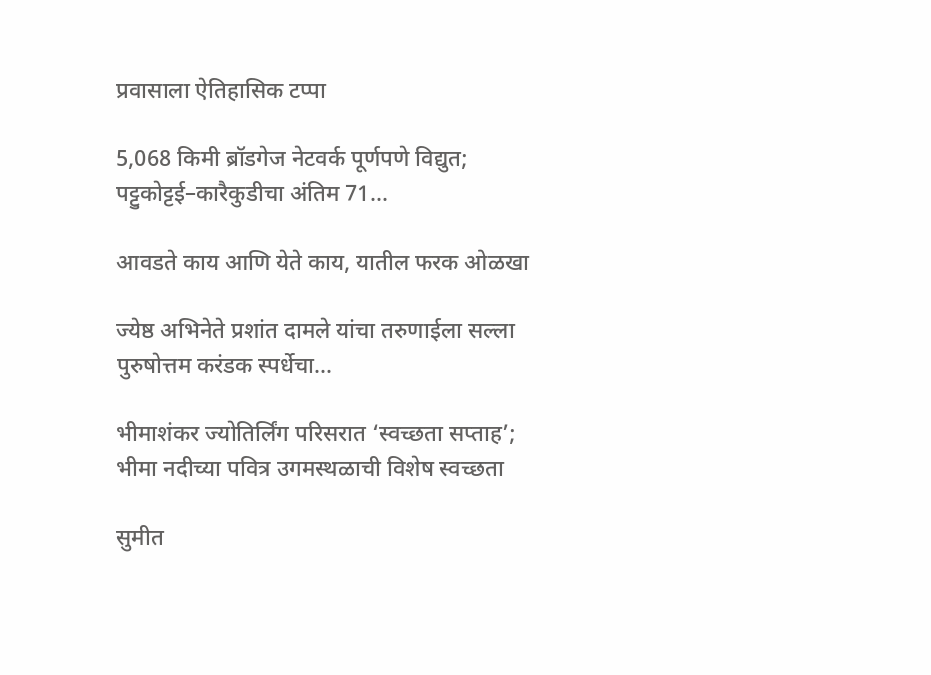प्रवासाला ऐतिहासिक टप्पा

5,068 किमी ब्रॉडगेज नेटवर्क पूर्णपणे विद्युत; पट्टुकोट्टई–कारैकुडीचा अंतिम 71...

आवडते काय आणि येते काय, यातील फरक ओळखा

ज्येष्ठ अभिनेते प्रशांत दामले यांचा तरुणाईला सल्ला पुरुषोत्तम करंडक स्पर्धेचा...

भीमाशंकर ज्योतिर्लिंग परिसरात ‘स्वच्छता सप्ताह’; भीमा नदीच्या पवित्र उगमस्थळाची विशेष स्वच्छता

सुमीत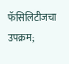फॅसिलिटीजचा उपक्रम;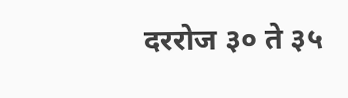दररोज ३० ते ३५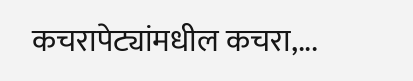कचरापेट्यांमधील कचरा,...